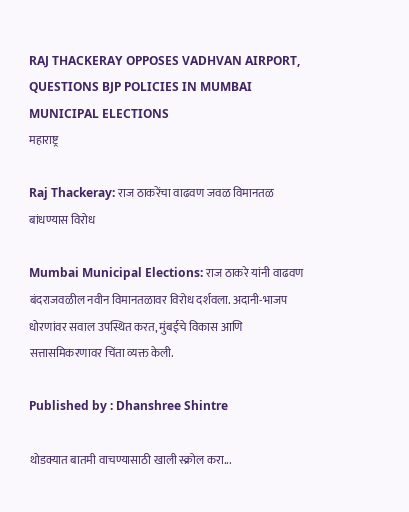RAJ THACKERAY OPPOSES VADHVAN AIRPORT, QUESTIONS BJP POLICIES IN MUMBAI MUNICIPAL ELECTIONS
महाराष्ट्र

Raj Thackeray: राज ठाकरेंचा वाढवण जवळ विमानतळ बांधण्यास विरोध

Mumbai Municipal Elections: राज ठाकरे यांनी वाढवण बंदराजवळील नवीन विमानतळावर विरोध दर्शवला. अदानी-भाजप धोरणांवर सवाल उपस्थित करत, मुंबईचे विकास आणि सत्तासमिकरणावर चिंता व्यक्त केली.

Published by : Dhanshree Shintre

थोडक्यात बातमी वाचण्यासाठी खाली स्क्रोल करा...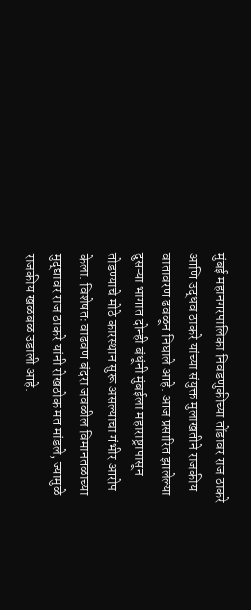मुंबई महानगरपालिका निवडणुकीच्या तोंडावर राज ठाकरे आणि उद्धव ठाकरे यांच्या संयुक्त मुलाखतीने राजकीय वातावरण ढवळून निघाले आहे. आज प्रसारित झालेल्या दुसऱ्या भागात दोन्ही बंधूंनी मुंबईला महाराष्ट्रापासून तोडण्याचे मोठे कारस्थान सुरू असल्याचा गंभीर आरोप केला. विशेषतः वाढवण बंदरा जवळील विमानतळाच्या मुद्द्यावर राज ठाकरे यांनी रोखठोक मत मांडले, ज्यामुळे राजकीय खळबळ उडाली आहे.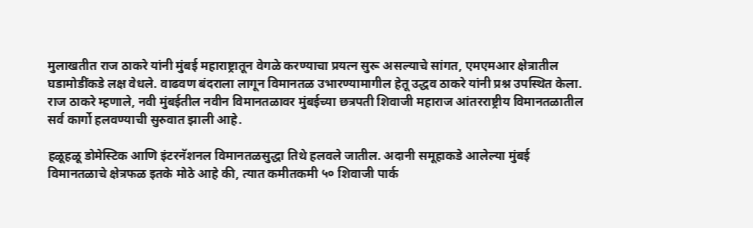मुलाखतीत राज ठाकरे यांनी मुंबई महाराष्ट्रातून वेगळे करण्याचा प्रयत्न सुरू असल्याचे सांगत, एमएमआर क्षेत्रातील घडामोडींकडे लक्ष वेधले. वाढवण बंदराला लागून विमानतळ उभारण्यामागील हेतू उद्धव ठाकरे यांनी प्रश्न उपस्थित केला. राज ठाकरे म्हणाले, नवी मुंबईतील नवीन विमानतळावर मुंबईच्या छत्रपती शिवाजी महाराज आंतरराष्ट्रीय विमानतळातील सर्व कार्गो हलवण्याची सुरुवात झाली आहे.

हळूहळू डोमेस्टिक आणि इंटरनॅशनल विमानतळसुद्धा तिथे हलवले जातील. अदानी समूहाकडे आलेल्या मुंबई विमानतळाचे क्षेत्रफळ इतके मोठे आहे की, त्यात कमीतकमी ५० शिवाजी पार्क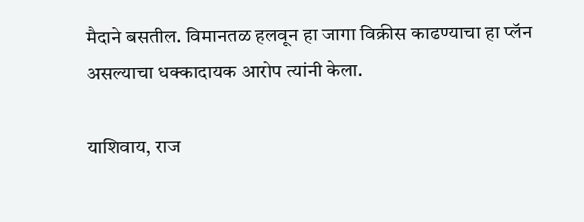मैदाने बसतील. विमानतळ हलवून हा जागा विक्रीस काढण्याचा हा प्लॅन असल्याचा धक्कादायक आरोप त्यांनी केला.

याशिवाय, राज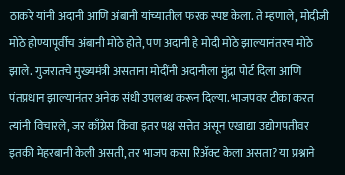ठाकरे यांनी अदानी आणि अंबानी यांच्यातील फरक स्पष्ट केला. ते म्हणाले, मोदीजी मोठे होण्यापूर्वीच अंबानी मोठे होते, पण अदानी हे मोदी मोठे झाल्यानंतरच मोठे झाले. गुजरातचे मुख्यमंत्री असताना मोदींनी अदानीला मुंद्रा पोर्ट दिला आणि पंतप्रधान झाल्यानंतर अनेक संधी उपलब्ध करून दिल्या. भाजपवर टीका करत त्यांनी विचारले, जर काँग्रेस किंवा इतर पक्ष सत्तेत असून एखाद्या उद्योगपतीवर इतकी मेहरबानी केली असती, तर भाजप कसा रिॲक्ट केला असता? या प्रश्नाने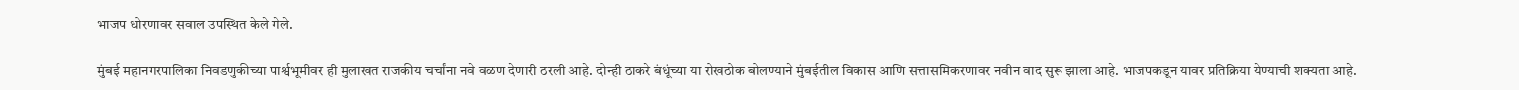भाजप धोरणावर सवाल उपस्थित केले गेले.

मुंबई महानगरपालिका निवडणुकीच्या पार्श्वभूमीवर ही मुलाखत राजकीय चर्चांना नवे वळण देणारी ठरली आहे. दोन्ही ठाकरे बंधूंच्या या रोखठोक बोलण्याने मुंबईतील विकास आणि सत्तासमिकरणावर नवीन वाद सुरू झाला आहे. भाजपकडून यावर प्रतिक्रिया येण्याची शक्यता आहे.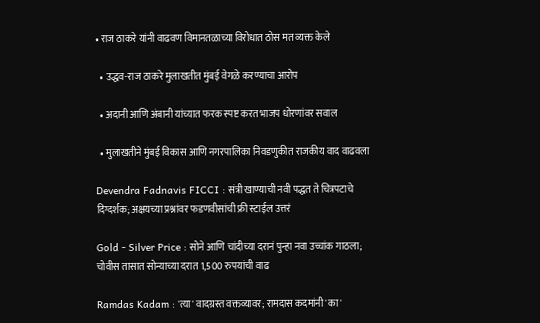• राज ठाकरे यांनी वाढवण विमानतळाच्या विरोधात ठोस मत व्यक्त केले

  • उद्धव-राज ठाकरे मुलाखतीत मुंबई वेगळे करण्याचा आरोप

  • अदानी आणि अंबानी यांच्यात फरक स्पष्ट करत भाजप धोरणांवर सवाल

  • मुलाखतीने मुंबई विकास आणि नगरपालिका निवडणुकीत राजकीय वाद वाढवला

Devendra Fadnavis FICCI : संत्री खाण्याची नवी पद्धत ते चित्रपटाचे दिग्दर्शक; अक्षयच्या प्रश्नांवर फडणवीसांची फ्री स्टाईल उत्तरं

Gold - Silver Price : सोने आणि चांदीच्या दरानं पुन्हा नवा उच्चांक गाठला; चोवीस तासात सोन्याच्या दरात 1,500 रुपयांची वाढ

Ramdas Kadam : 'त्या' वादग्रस्त वक्तव्यावर; रामदास कदमांनी 'का'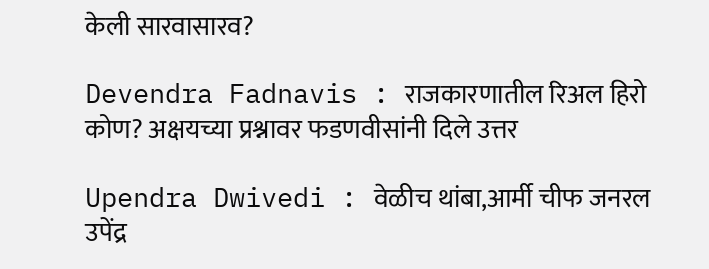केली सारवासारव?

Devendra Fadnavis : राजकारणातील रिअल हिरो कोण? अक्षयच्या प्रश्नावर फडणवीसांनी दिले उत्तर

Upendra Dwivedi : वेळीच थांबा,आर्मी चीफ जनरल उपेंद्र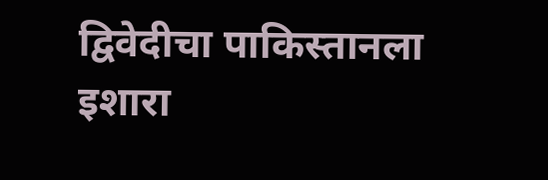द्विवेदीचा पाकिस्तानला इशारा